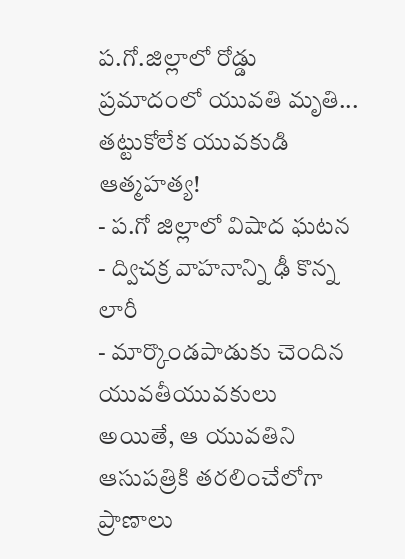ప.గో.జిల్లాలో రోడ్డు ప్రమాదంలో యువతి మృతి... తట్టుకోలేక యువకుడి ఆత్మహత్య!
- ప.గో జిల్లాలో విషాద ఘటన
- ద్విచక్ర వాహనాన్ని ఢీ కొన్న లారీ
- మార్కొండపాడుకు చెందిన యువతీయువకులు
అయితే, ఆ యువతిని ఆసుపత్రికి తరలించేలోగా ప్రాణాలు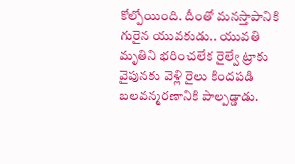కోల్పోయింది. దీంతో మనస్తాపానికి గురైన యువకుడు.. యువతి మృతిని భరించలేక రైల్వే ట్రాకు వైపునకు వెళ్లి రైలు కిందపడి బలవన్మరణానికి పాల్పడ్డాడు.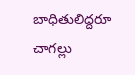బాధితులిద్దరూ చాగల్లు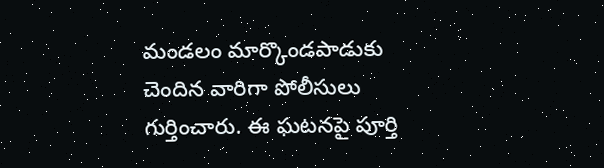మండలం మార్కొండపాడుకు చెందిన వారిగా పోలీసులు గుర్తించారు. ఈ ఘటనపై పూర్తి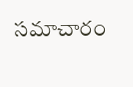సమాచారం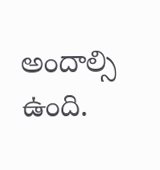అందాల్సి ఉంది.